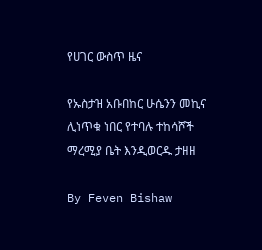የሀገር ውስጥ ዜና

የኡስታዝ አቡበከር ሁሴንን መኪና ሊነጥቁ ነበር የተባሉ ተከሳሾች ማረሚያ ቤት እንዲወርዱ ታዘዘ

By Feven Bishaw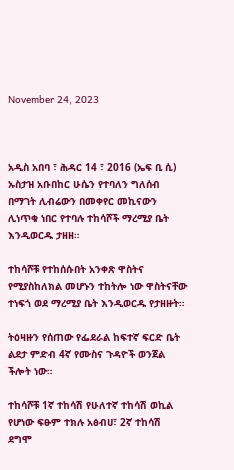November 24, 2023



አዲስ አበባ ፣ ሕዳር 14 ፣ 2016 (ኤፍ ቢ ሲ) ኡስታዝ አቡበከር ሁሴን የተባለን ግለሰብ በማገት ሊብሬውን በመቀየር መኪናውን ሊነጥቁ ነበር የተባሉ ተከሳሾች ማረሚያ ቤት እንዲወርዱ ታዘዘ።

ተከሳሾቹ የተከሰሱበት አንቀጽ ዋስትና የሚያስከለክል መሆኑን ተከትሎ ነው ዋስትናቸው ተነፍጎ ወደ ማረሚያ ቤት እንዲወርዱ የታዘዙት።

ትዕዛዙን የሰጠው የፌደራል ከፍተኛ ፍርድ ቤት ልደታ ምድብ 4ኛ የሙስና ጉዳዮች ወንጀል ችሎት ነው።

ተከሳሾቹ 1ኛ ተከሳሽ የሁለተኛ ተከሳሽ ወኪል የሆነው ፍፁም ተክሉ አፅብሀ፣ 2ኛ ተከሳሽ ደግሞ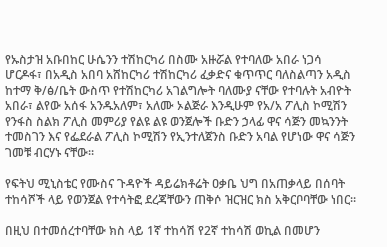የኡስታዝ አቡበከር ሁሴንን ተሽከርካሪ በስሙ አዙሯል የተባለው አበራ ነጋሳ ሆርዶፋ፣ በአዲስ አበባ አሸከርካሪ ተሽከርካሪ ፈቃድና ቁጥጥር ባለስልጣን አዲስ ከተማ ቅ/ፅ/ቤት ውስጥ የተሽከርካሪ አገልግሎት ባለሙያ ናቸው የተባሉት አብዮት አበራ፣ ልየው አሰፋ አንዱአለም፣ አለሙ ኦልጅራ እንዲሁም የአ/አ ፖሊስ ኮሚሽን የንፋስ ስልክ ፖሊስ መምሪያ የልዩ ልዩ ወንጀሎች ቡድን ኃላፊ ዋና ሳጅን መኳንንት ተመስገን እና የፌደራል ፖሊስ ኮሚሽን የኢንተለጀንስ ቡድን አባል የሆነው ዋና ሳጅን ገመቹ ብርሃኑ ናቸው።

የፍትህ ሚኒስቴር የሙስና ጉዳዮች ዳይሬክቶሬት ዐቃቤ ህግ በአጠቃላይ በሰባት ተከሳሾች ላይ የወንጀል የተሳትፎ ደረጃቸውን ጠቅሶ ዝርዝር ክስ አቅርቦባቸው ነበር።

በዚህ በተመሰረተባቸው ክስ ላይ 1ኛ ተከሳሽ የ2ኛ ተከሳሽ ወኪል በመሆን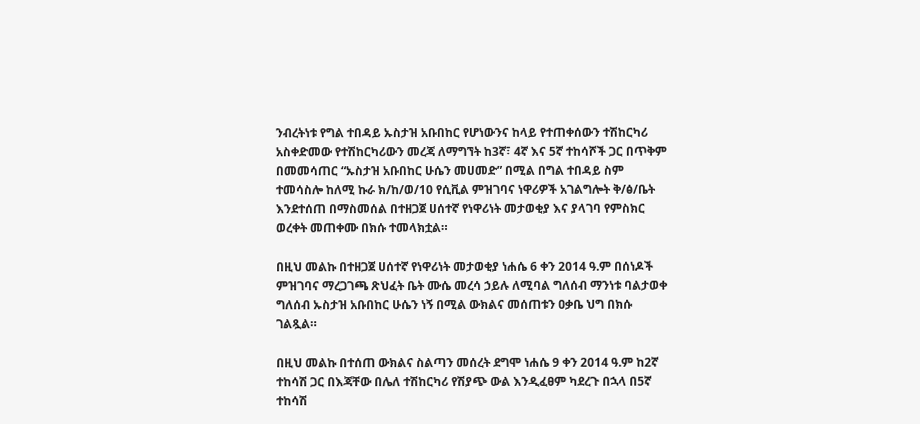ንብረትነቱ የግል ተበዳይ ኡስታዝ አቡበከር የሆነውንና ከላይ የተጠቀሰውን ተሽከርካሪ አስቀድመው የተሽከርካሪውን መረጃ ለማግኘት ከ3ኛ፣ 4ኛ እና 5ኛ ተከሳሾች ጋር በጥቅም በመመሳጠር “ኡስታዝ አቡበከር ሁሴን መሀመድ” በሚል በግል ተበዳይ ስም ተመሳስሎ ከለሚ ኩራ ክ/ከ/ወ/10 የሲቪል ምዝገባና ነዋሪዎች አገልግሎት ቅ/ፅ/ቤት እንደተሰጠ በማስመሰል በተዘጋጀ ሀሰተኛ የነዋሪነት መታወቂያ እና ያላገባ የምስክር ወረቀት መጠቀሙ በክሱ ተመላክቷል።

በዚህ መልኩ በተዘጋጀ ሀሰተኛ የነዋሪነት መታወቂያ ነሐሴ 6 ቀን 2014 ዓ.ም በሰነዶች ምዝገባና ማረጋገጫ ጽህፈት ቤት ሙሴ መረሳ ኃይሉ ለሚባል ግለሰብ ማንነቱ ባልታወቀ ግለሰብ ኡስታዝ አቡበከር ሁሴን ነኝ በሚል ውክልና መሰጠቱን ዐቃቤ ህግ በክሱ ገልጿል።

በዚህ መልኩ በተሰጠ ውክልና ስልጣን መሰረት ደግሞ ነሐሴ 9 ቀን 2014 ዓ.ም ከ2ኛ ተከሳሽ ጋር በእጃቸው በሌለ ተሽከርካሪ የሽያጭ ውል እንዲፈፀም ካደረጉ በኋላ በ5ኛ ተከሳሽ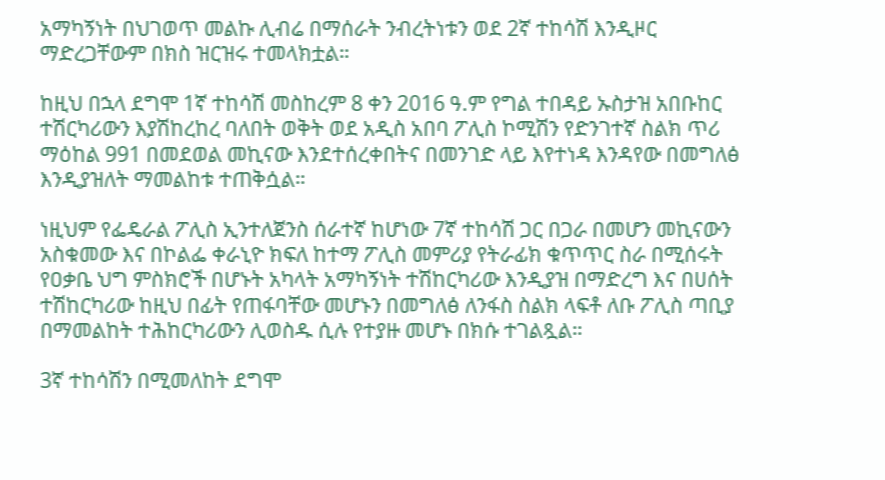አማካኝነት በህገወጥ መልኩ ሊብሬ በማሰራት ንብረትነቱን ወደ 2ኛ ተከሳሽ እንዲዞር ማድረጋቸውም በክስ ዝርዝሩ ተመላክቷል።

ከዚህ በኋላ ደግሞ 1ኛ ተከሳሽ መስከረም 8 ቀን 2016 ዓ.ም የግል ተበዳይ ኡስታዝ አበቡከር ተሽርካሪውን እያሽከረከረ ባለበት ወቅት ወደ አዲስ አበባ ፖሊስ ኮሚሽን የድንገተኛ ስልክ ጥሪ ማዕከል 991 በመደወል መኪናው እንደተሰረቀበትና በመንገድ ላይ እየተነዳ እንዳየው በመግለፅ እንዲያዝለት ማመልከቱ ተጠቅሷል።

ነዚህም የፌዴራል ፖሊስ ኢንተለጀንስ ሰራተኛ ከሆነው 7ኛ ተከሳሽ ጋር በጋራ በመሆን መኪናውን አስቁመው እና በኮልፌ ቀራኒዮ ክፍለ ከተማ ፖሊስ መምሪያ የትራፊክ ቁጥጥር ስራ በሚሰሩት የዐቃቤ ህግ ምስክሮች በሆኑት አካላት አማካኝነት ተሽከርካሪው እንዲያዝ በማድረግ እና በሀሰት ተሽከርካሪው ከዚህ በፊት የጠፋባቸው መሆኑን በመግለፅ ለንፋስ ስልክ ላፍቶ ለቡ ፖሊስ ጣቢያ በማመልከት ተሕከርካሪውን ሊወስዱ ሲሉ የተያዙ መሆኑ በክሱ ተገልጿል።

3ኛ ተከሳሽን በሚመለከት ደግሞ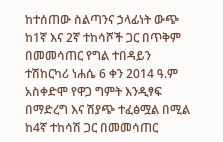ከተሰጠው ስልጣንና ኃላፊነት ውጭ ከ1ኛ እና 2ኛ ተከሳሾች ጋር በጥቅም በመመሳጠር የግል ተበዳይን ተሽከርካሪ ነሐሴ 6 ቀን 2014 ዓ.ም አስቀድሞ የዋጋ ግምት እንዲፃፍ በማድረግ እና ሽያጭ ተፈፅሟል በሚል ከ4ኛ ተከሳሽ ጋር በመመሳጠር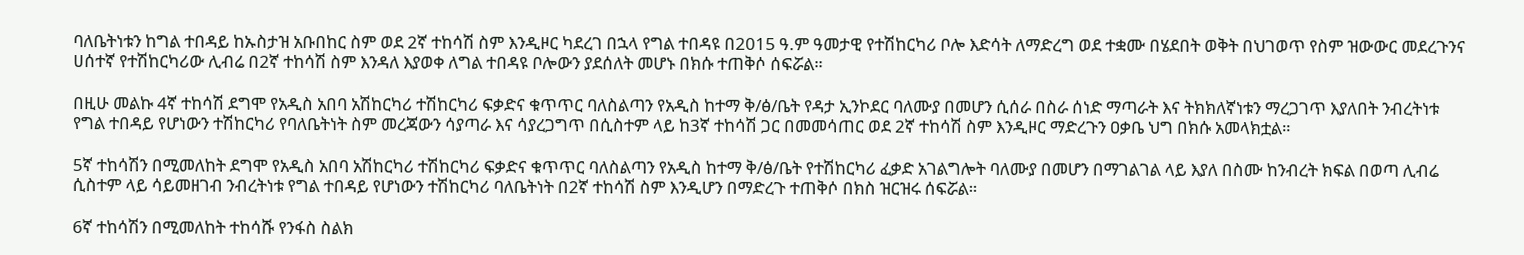ባለቤትነቱን ከግል ተበዳይ ከኡስታዝ አቡበከር ስም ወደ 2ኛ ተከሳሽ ስም እንዲዞር ካደረገ በኋላ የግል ተበዳዩ በ2015 ዓ.ም ዓመታዊ የተሽከርካሪ ቦሎ እድሳት ለማድረግ ወደ ተቋሙ በሄደበት ወቅት በህገወጥ የስም ዝውውር መደረጉንና ሀሰተኛ የተሽከርካሪው ሊብሬ በ2ኛ ተከሳሽ ስም እንዳለ እያወቀ ለግል ተበዳዩ ቦሎውን ያደሰለት መሆኑ በክሱ ተጠቅሶ ሰፍሯል።

በዚሁ መልኩ 4ኛ ተከሳሽ ደግሞ የአዲስ አበባ አሽከርካሪ ተሽከርካሪ ፍቃድና ቁጥጥር ባለስልጣን የአዲስ ከተማ ቅ/ፅ/ቤት የዳታ ኢንኮደር ባለሙያ በመሆን ሲሰራ በስራ ሰነድ ማጣራት እና ትክክለኛነቱን ማረጋገጥ እያለበት ንብረትነቱ የግል ተበዳይ የሆነውን ተሽከርካሪ የባለቤትነት ስም መረጃውን ሳያጣራ እና ሳያረጋግጥ በሲስተም ላይ ከ3ኛ ተከሳሽ ጋር በመመሳጠር ወደ 2ኛ ተከሳሽ ስም እንዲዞር ማድረጉን ዐቃቤ ህግ በክሱ አመላክቷል።

5ኛ ተከሳሽን በሚመለከት ደግሞ የአዲስ አበባ አሽከርካሪ ተሽከርካሪ ፍቃድና ቁጥጥር ባለስልጣን የአዲስ ከተማ ቅ/ፅ/ቤት የተሽከርካሪ ፈቃድ አገልግሎት ባለሙያ በመሆን በማገልገል ላይ እያለ በስሙ ከንብረት ክፍል በወጣ ሊብሬ ሲስተም ላይ ሳይመዘገብ ንብረትነቱ የግል ተበዳይ የሆነውን ተሽከርካሪ ባለቤትነት በ2ኛ ተከሳሽ ስም እንዲሆን በማድረጉ ተጠቅሶ በክስ ዝርዝሩ ሰፍሯል።

6ኛ ተከሳሽን በሚመለከት ተከሳሹ የንፋስ ስልክ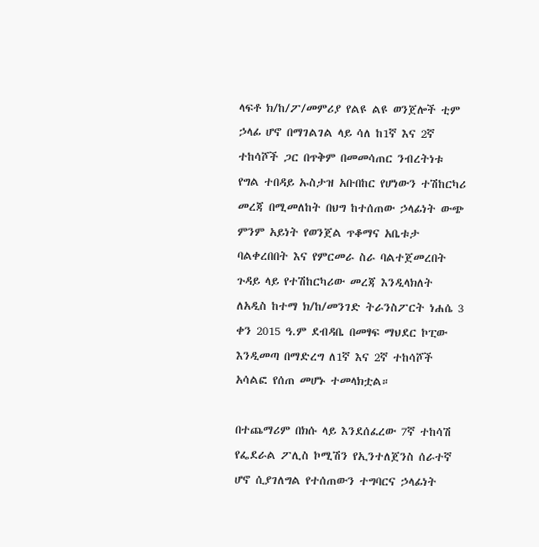ላፍቶ ክ/ከ/ፖ/መምሪያ የልዩ ልዩ ወንጀሎች ቲም ኃላፊ ሆኖ በማገልገል ላይ ሳለ ከ1ኛ እና 2ኛ ተከሳሾች ጋር በጥቅም በመመሳጠር ንብረትነቱ የግል ተበዳይ ኡስታዝ አቡበከር የሆነውን ተሽከርካሪ መረጃ በሚመለከት በህግ ከተሰጠው ኃላፊነት ውጭ ምንም አይነት የወንጀል ጥቆማና አቤቱታ ባልቀረበበት እና የምርመራ ስራ ባልተጀመረበት ጉዳይ ላይ የተሽከርካሪው መረጃ እንዲላክለት ለአዲስ ከተማ ክ/ከ/መንገድ ትራንስፖርት ነሐሴ 3 ቀን 2015 ዓ.ም ደብዳቤ በመፃፍ ማህደር ኮፒው እንዲመጣ በማድረግ ለ1ኛ እና 2ኛ ተከሳሾች አሳልፎ የሰጠ መሆኑ ተመላክቷል።

በተጨማሪም በክሱ ላይ እንደሰፈረው 7ኛ ተከሳሽ የፌደራል ፖሊስ ኮሚሽን የኢንተለጀንስ ሰራተኛ ሆኖ ሲያገለግል የተሰጠውን ተግባርና ኃላፊነት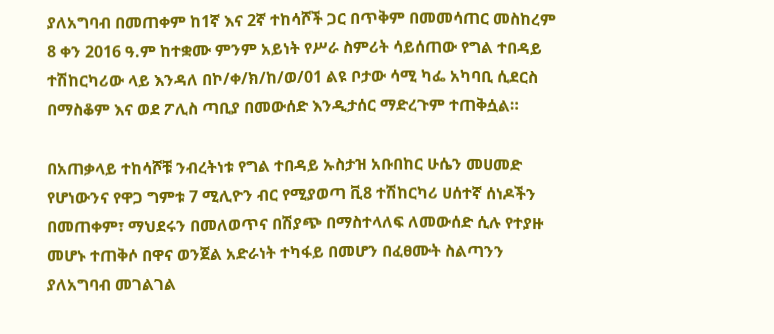ያለአግባብ በመጠቀም ከ1ኛ እና 2ኛ ተከሳሾች ጋር በጥቅም በመመሳጠር መስከረም 8 ቀን 2016 ዓ.ም ከተቋሙ ምንም አይነት የሥራ ስምሪት ሳይሰጠው የግል ተበዳይ ተሽከርካሪው ላይ እንዳለ በኮ/ቀ/ክ/ከ/ወ/01 ልዩ ቦታው ሳሚ ካፌ አካባቢ ሲደርስ በማስቆም እና ወደ ፖሊስ ጣቢያ በመውሰድ እንዲታሰር ማድረጉም ተጠቅሷል።

በአጠቃላይ ተከሳሾቹ ንብረትነቱ የግል ተበዳይ ኡስታዝ አቡበከር ሁሴን መሀመድ የሆነውንና የዋጋ ግምቱ 7 ሚሊዮን ብር የሚያወጣ ቪ8 ተሽከርካሪ ሀሰተኛ ሰነዶችን በመጠቀም፣ ማህደሩን በመለወጥና በሽያጭ በማስተላለፍ ለመውሰድ ሲሉ የተያዙ መሆኑ ተጠቅሶ በዋና ወንጀል አድራነት ተካፋይ በመሆን በፈፀሙት ስልጣንን ያለአግባብ መገልገል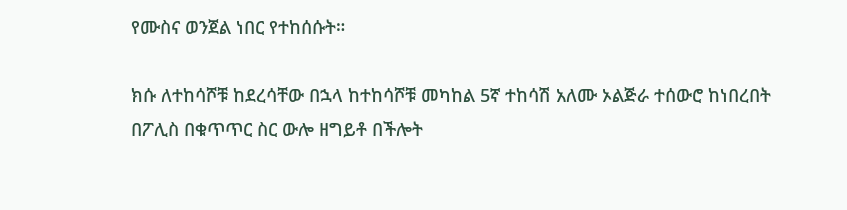የሙስና ወንጀል ነበር የተከሰሱት።

ክሱ ለተከሳሾቹ ከደረሳቸው በኋላ ከተከሳሾቹ መካከል 5ኛ ተከሳሽ አለሙ ኦልጅራ ተሰውሮ ከነበረበት በፖሊስ በቁጥጥር ስር ውሎ ዘግይቶ በችሎት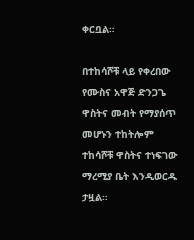ቀርቧል።

በተከሳሾቹ ላይ የቀረበው የሙስና አዋጅ ድንጋጌ ዋስትና መብት የማያሰጥ መሆኑን ተከትሎም ተከሳሾቹ ዋስትና ተነፍገው ማረሚያ ቤት እንዲወርዱ ታዟል።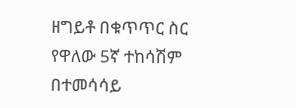ዘግይቶ በቁጥጥር ስር የዋለው 5ኛ ተከሳሽም በተመሳሳይ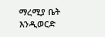ማረሚያ ቤት እንዲወርድ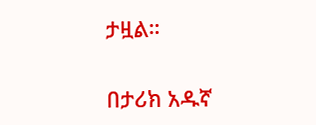ታዟል።

በታሪክ አዱኛ